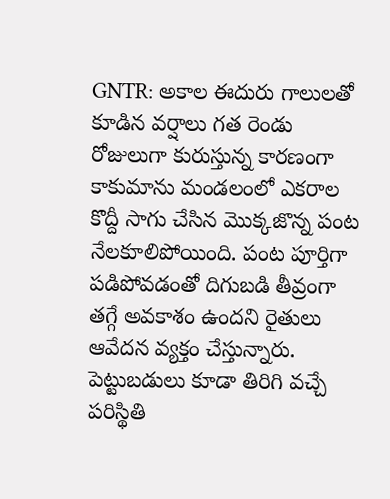GNTR: అకాల ఈదురు గాలులతో కూడిన వర్షాలు గత రెండు రోజులుగా కురుస్తున్న కారణంగా కాకుమాను మండలంలో ఎకరాల కొద్దీ సాగు చేసిన మొక్కజొన్న పంట నేలకూలిపోయింది. పంట పూర్తిగా పడిపోవడంతో దిగుబడి తీవ్రంగా తగ్గే అవకాశం ఉందని రైతులు ఆవేదన వ్యక్తం చేస్తున్నారు. పెట్టుబడులు కూడా తిరిగి వచ్చే పరిస్థితి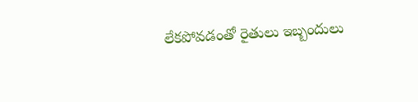లేకపోవడంతో రైతులు ఇబ్బందులు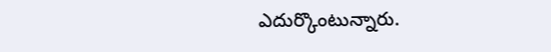ఎదుర్కొంటున్నారు.